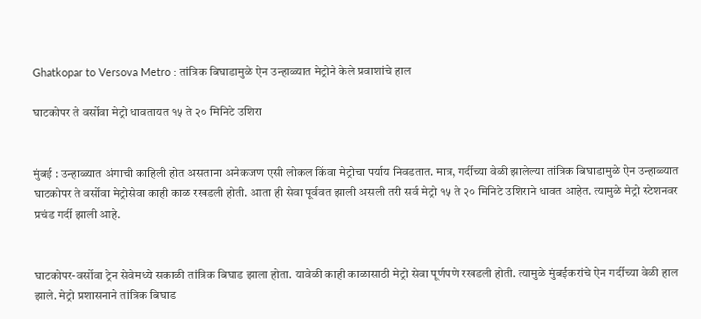Ghatkopar to Versova Metro : तांत्रिक बिघाडामुळे ऐन उन्हाळ्यात मेट्रोने केले प्रवाशांचे हाल

घाटकोपर ते वर्सोवा मेट्रो धावतायत १५ ते २० मिनिटे उशिरा


मुंबई : उन्हाळ्यात अंगाची काहिली होत असताना अनेकजण एसी लोकल किंवा मेट्रोचा पर्याय निवडतात. मात्र, गर्दीच्या वेळी झालेल्या तांत्रिक बिघाडामुळे ऐन उन्हाळ्यात घाटकोपर ते वर्सोवा मेट्रोसेवा काही काळ रखडली होती. आता ही सेवा पूर्ववत झाली असली तरी सर्व मेट्रो १५ ते २० मिनिटे उशिराने धावत आहेत. त्यामुळे मेट्रो स्टेशनवर प्रचंड गर्दी झाली आहे.


घाटकोपर-वर्सोवा ट्रेन सेवेमध्ये सकाळी तांत्रिक बिघाड झाला होता. यावेळी काही काळासाठी मेट्रो सेवा पूर्णपणे रखडली होती. त्यामुळे मुंबईकरांचे ऐन गर्दीच्या वेळी हाल झाले. मेट्रो प्रशासनाने तांत्रिक बिघाड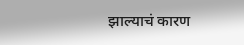झाल्याचं कारण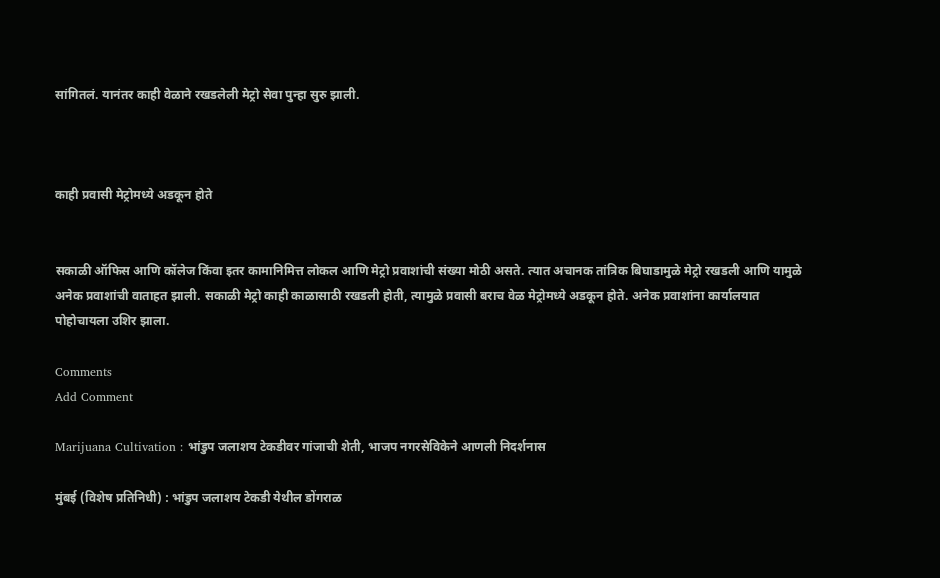सांगितलं. यानंतर काही वेळाने रखडलेली मेट्रो सेवा पुन्हा सुरु झाली.



काही प्रवासी मेट्रोमध्ये अडकून होते


सकाळी ऑफिस आणि कॉलेज किंवा इतर कामानिमित्त लोकल आणि मेट्रो प्रवाशांची संख्या मोठी असते. त्यात अचानक तांत्रिक बिघाडामुळे मेट्रो रखडली आणि यामुळे अनेक प्रवाशांची वाताहत झाली. सकाळी मेट्रो काही काळासाठी रखडली होती, त्यामुळे प्रवासी बराच वेळ मेट्रोमध्ये अडकून होते. अनेक प्रवाशांना कार्यालयात पोहोचायला उशिर झाला.

Comments
Add Comment

Marijuana Cultivation : भांडुप जलाशय टेकडीवर गांजाची शेती, भाजप नगरसेविकेने आणली निदर्शनास

मुंबई (विशेष प्रतिनिधी) : भांडुप जलाशय टेकडी येथील डोंगराळ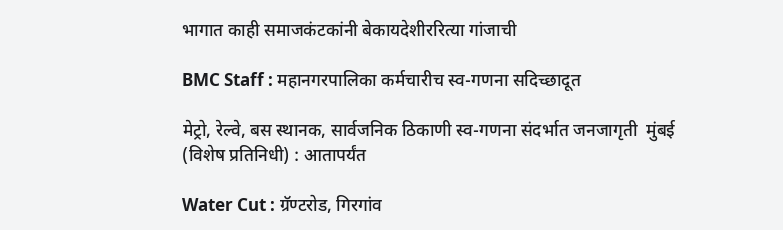भागात काही समाजकंटकांनी बेकायदेशीररित्या गांजाची

BMC Staff : महानगरपालिका कर्मचारीच स्व-गणना सदिच्छादूत

मेट्रो, रेल्वे, बस स्थानक, सार्वजनिक ठिकाणी स्व-गणना संदर्भात जनजागृती  मुंबई (विशेष प्रतिनिधी) : आतापर्यंत

Water Cut : ग्रॅण्टरोड, गिरगांव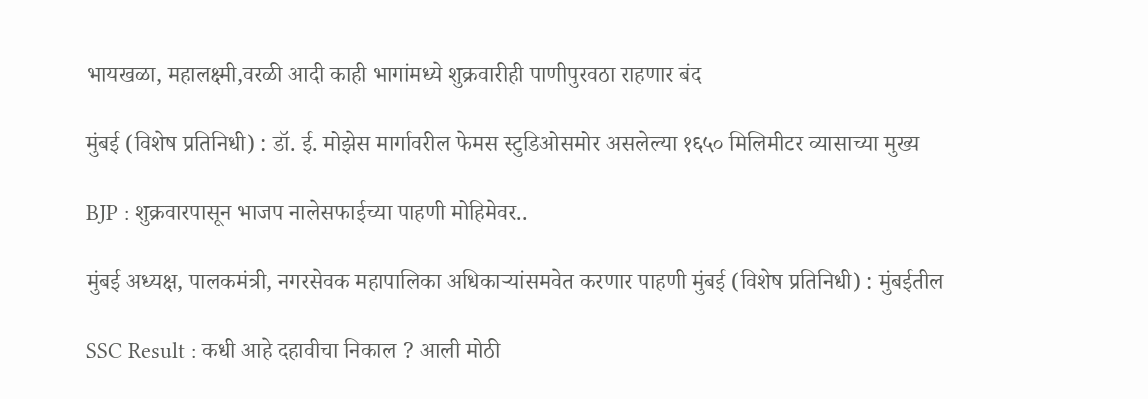भायखळा, महालक्ष्मी,वरळी आदी काही भागांमध्ये शुक्रवारीही पाणीपुरवठा राहणार बंद

मुंबई (विशेष प्रतिनिधी) : डॉ. ई. मोझेस मार्गावरील फेमस स्टुडिओसमोर असलेल्या १६५० मिलिमीटर व्यासाच्या मुख्य

BJP : शुक्रवारपासून भाजप नालेसफाईच्या पाहणी मोहिमेवर..

मुंबई अध्यक्ष, पालकमंत्री, नगरसेवक महापालिका अधिकाऱ्यांसमवेत करणार पाहणी मुंबई (विशेष प्रतिनिधी) : मुंबईतील

SSC Result : कधी आहे दहावीचा निकाल ? आली मोठी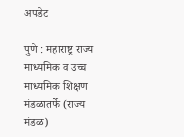अपडेट

पुणे : महाराष्ट्र राज्य माध्यमिक व उच्च माध्यमिक शिक्षण मंडळातर्फे (राज्य मंडळ)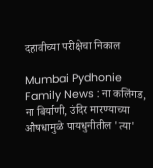दहावीच्या परीक्षेचा निकाल

Mumbai Pydhonie Family News : ना कलिंगड, ना बिर्याणी, उंदिर मारण्याच्या औषधामुळे पायधुनीतील 'त्या'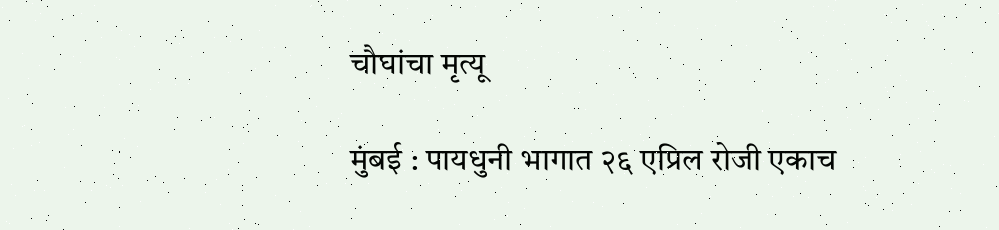चौघांचा मृत्यू

मुंबई : पायधुनी भागात २६ एप्रिल रोजी एकाच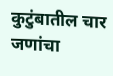कुटुंबातील चार जणांचा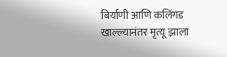बिर्याणी आणि कलिंगड खाल्ल्यानंतर मृत्यू झाला